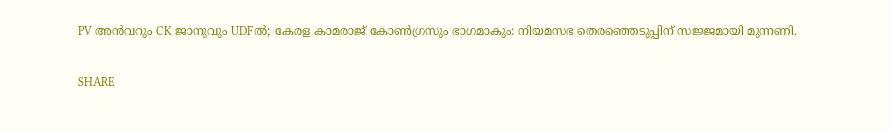PV അൻവറും CK ജാനുവും UDFൽ; കേരള കാമരാജ് കോൺഗ്രസും ഭാഗമാകും: നിയമസഭ തെരഞ്ഞെടുപ്പിന് സജ്ജമായി മുന്നണി.

SHARE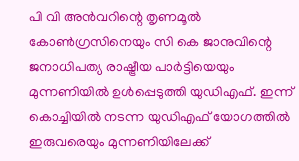പി വി അന്‍വറിന്റെ തൃണമൂല്‍ കോണ്‍ഗ്രസിനെയും സി കെ ജാനുവിന്റെ ജനാധിപത്യ രാഷ്ട്രീയ പാർട്ടിയെയും മുന്നണിയില്‍ ഉള്‍പ്പെടുത്തി യുഡിഎഫ്. ഇന്ന് കൊച്ചിയില്‍ നടന്ന യുഡിഎഫ് യോഗത്തില്‍ ഇരുവരെയും മുന്നണിയിലേക്ക്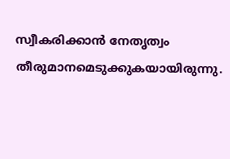സ്വീകരിക്കാന്‍ നേതൃത്വം തീരുമാനമെടുക്കുകയായിരുന്നു.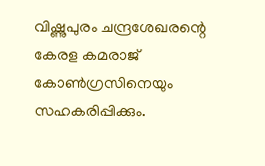വിഷ്ണുപുരം ചന്ദ്രശേഖരന്റെ കേരള കമരാജ് കോണ്‍ഗ്രസിനെയും സഹകരിപ്പിക്കും.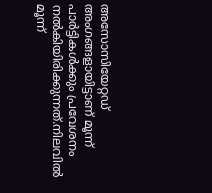അസോസിയേറ്റഡ് അംഗങ്ങളായിട്ടാണ് മൂന്ന് പാർട്ടികള്‍ക്കും പ്രവേശനം നല്‍കിയിരിക്കുന്നത്.നിലവില്‍ മൂന്ന്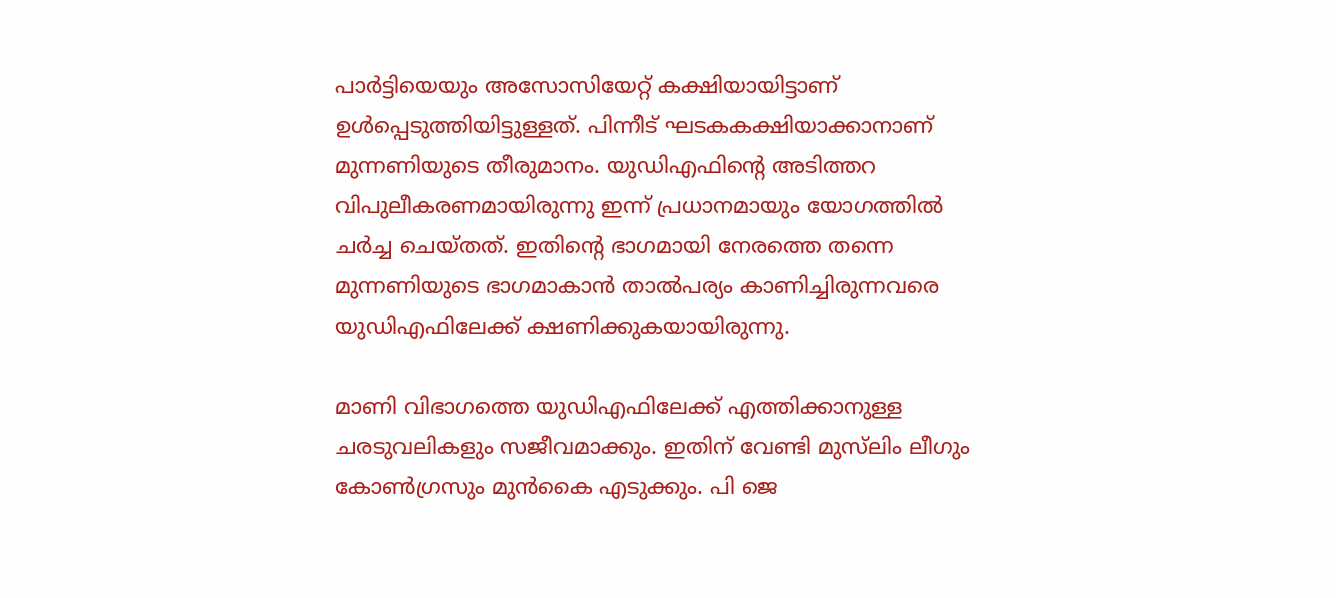പാര്‍ട്ടിയെയും അസോസിയേറ്റ് കക്ഷിയായിട്ടാണ് ഉള്‍പ്പെടുത്തിയിട്ടുള്ളത്. പിന്നീട് ഘടകകക്ഷിയാക്കാനാണ് മുന്നണിയുടെ തീരുമാനം. യുഡിഎഫിന്റെ അടിത്തറ വിപുലീകരണമായിരുന്നു ഇന്ന് പ്രധാനമായും യോഗത്തില്‍ ചര്‍ച്ച ചെയ്തത്. ഇതിന്‍റെ ഭാഗമായി നേരത്തെ തന്നെ മുന്നണിയുടെ ഭാഗമാകാന്‍ താല്‍പര്യം കാണിച്ചിരുന്നവരെ യുഡിഎഫിലേക്ക് ക്ഷണിക്കുകയായിരുന്നു.

മാണി വിഭാഗത്തെ യുഡിഎഫിലേക്ക് എത്തിക്കാനുള്ള ചരടുവലികളും സജീവമാക്കും. ഇതിന് വേണ്ടി മുസ്‌ലിം ലീഗും കോണ്‍ഗ്രസും മുന്‍കൈ എടുക്കും. പി ജെ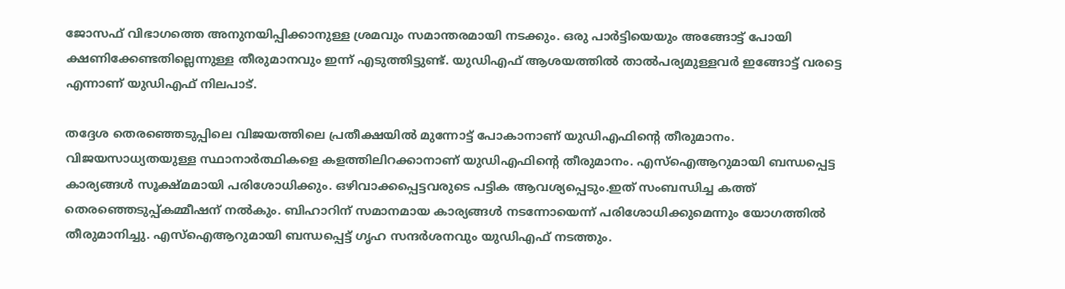ജോസഫ് വിഭാഗത്തെ അനുനയിപ്പിക്കാനുള്ള ശ്രമവും സമാന്തരമായി നടക്കും. ഒരു പാര്‍ട്ടിയെയും അങ്ങോട്ട് പോയി ക്ഷണിക്കേണ്ടതില്ലെന്നുള്ള തീരുമാനവും ഇന്ന് എടുത്തിട്ടുണ്ട്. യുഡിഎഫ് ആശയത്തില്‍ താല്‍പര്യമുള്ളവര്‍ ഇങ്ങോട്ട് വരട്ടെ എന്നാണ് യുഡിഎഫ് നിലപാട്.

തദ്ദേശ തെരഞ്ഞെടുപ്പിലെ വിജയത്തിലെ പ്രതീക്ഷയില്‍ മുന്നോട്ട് പോകാനാണ് യുഡിഎഫിന്റെ തീരുമാനം. വിജയസാധ്യതയുള്ള സ്ഥാനാര്‍ത്ഥികളെ കളത്തിലിറക്കാനാണ് യുഡിഎഫിന്റെ തീരുമാനം. എസ്‌ഐആറുമായി ബന്ധപ്പെട്ട കാര്യങ്ങള്‍ സൂക്ഷ്മമായി പരിശോധിക്കും. ഒഴിവാക്കപ്പെട്ടവരുടെ പട്ടിക ആവശ്യപ്പെടും.ഇത് സംബന്ധിച്ച കത്ത് തെരഞ്ഞെടുപ്പ്കമ്മീഷന് നല്‍കും. ബിഹാറിന് സമാനമായ കാര്യങ്ങള്‍ നടന്നോയെന്ന് പരിശോധിക്കുമെന്നും യോഗത്തില്‍ തീരുമാനിച്ചു. എസ്‌ഐആറുമായി ബന്ധപ്പെട്ട് ഗൃഹ സന്ദര്‍ശനവും യുഡിഎഫ് നടത്തും.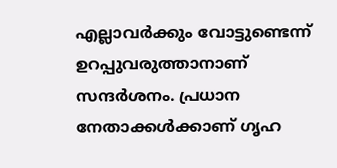എല്ലാവര്‍ക്കും വോട്ടുണ്ടെന്ന് ഉറപ്പുവരുത്താനാണ് സന്ദര്‍ശനം. പ്രധാന നേതാക്കള്‍ക്കാണ് ഗൃഹ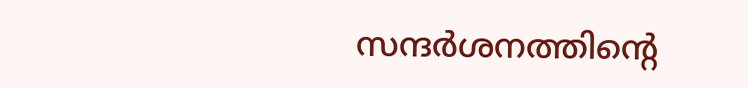സന്ദര്‍ശനത്തിന്റെ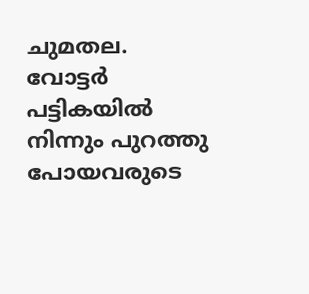ചുമതല. വോട്ടര്‍ പട്ടികയില്‍ നിന്നും പുറത്തു പോയവരുടെ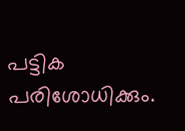പട്ടിക പരിശോധിക്കും.